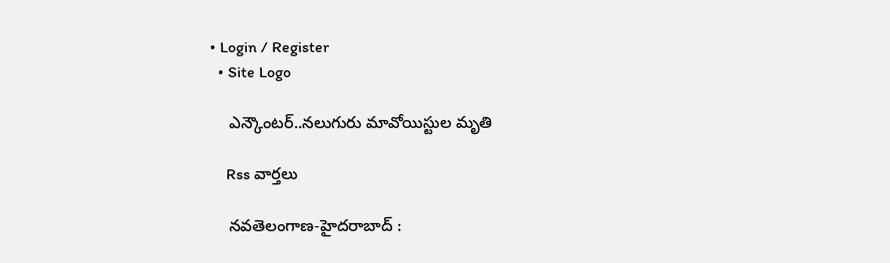• Login / Register
  • Site Logo

    ఎన్కౌంటర్..నలుగురు మావోయిస్టుల మృతి

    Rss వార్తలు

    న‌వ‌తెలంగాణ‌-హైద‌రాబాద్ :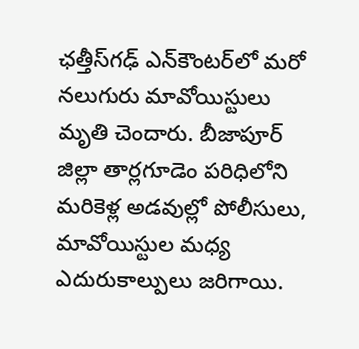ఛత్తీస్‌గఢ్ ఎన్‌కౌంటర్‌లో మరో నలుగురు మావోయిస్టులు మృతి చెందారు. బీజాపూర్ జిల్లా తార్లగూడెం పరిధిలోని మరికెళ్ల అడవుల్లో పోలీసులు, మావోయిస్టుల మధ్య ఎదురుకాల్పులు జరిగాయి.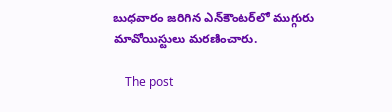బుధవారం జరిగిన ఎన్‌కౌంటర్‌లో ముగ్గురు మావోయిస్టులు మరణించారు.

    The post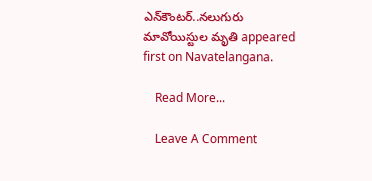ఎన్‌కౌంటర్‌..నలుగురు మావోయిస్టుల మృతి appeared first on Navatelangana.

    Read More...

    Leave A Comment